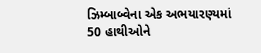ઝિમ્બાબ્વેના એક અભયારણ્યમાં 50 હાથીઓને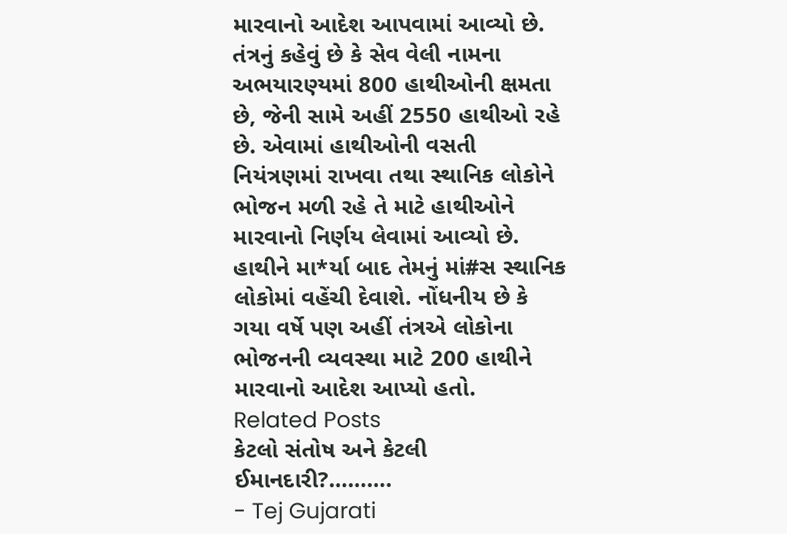મારવાનો આદેશ આપવામાં આવ્યો છે. તંત્રનું કહેવું છે કે સેવ વેલી નામના અભયારણ્યમાં 800 હાથીઓની ક્ષમતા છે, જેની સામે અહીં 2550 હાથીઓ રહે છે. એવામાં હાથીઓની વસતી નિયંત્રણમાં રાખવા તથા સ્થાનિક લોકોને ભોજન મળી રહે તે માટે હાથીઓને મારવાનો નિર્ણય લેવામાં આવ્યો છે. હાથીને મા*ર્યા બાદ તેમનું માં#સ સ્થાનિક લોકોમાં વહેંચી દેવાશે. નોંધનીય છે કે ગયા વર્ષે પણ અહીં તંત્રએ લોકોના ભોજનની વ્યવસ્થા માટે 200 હાથીને મારવાનો આદેશ આપ્યો હતો.
Related Posts
કેટલો સંતોષ અને કેટલી ઈમાનદારી?……….
- Tej Gujarati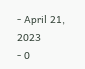- April 21, 2023
- 0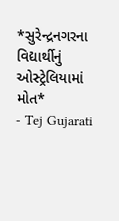*સુરેન્દ્રનગરના વિદ્યાર્થીનું ઓસ્ટ્રેલિયામાં મોત*
- Tej Gujarati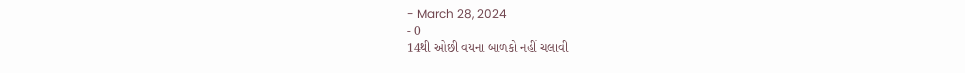- March 28, 2024
- 0
14થી ઓછી વયના બાળકો નહીં ચલાવી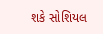શકે સોશિયલ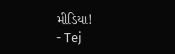મીડિયા!
- Tej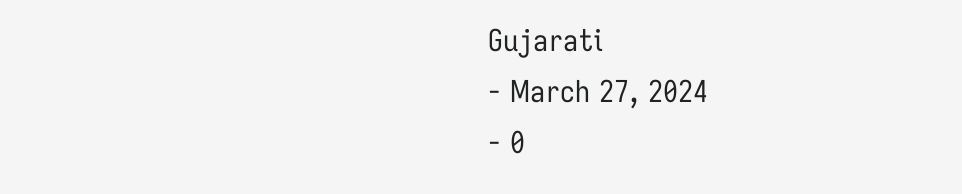Gujarati
- March 27, 2024
- 0